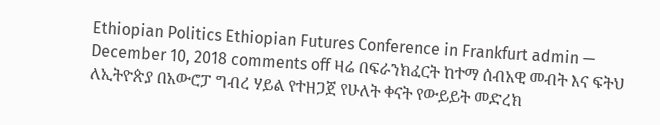Ethiopian Politics Ethiopian Futures Conference in Frankfurt admin — December 10, 2018 comments off ዛሬ በፍራንክፈርት ከተማ ሰብአዊ መብት እና ፍትህ ለኢትዮጵያ በአውሮፓ ግብረ ሃይል የተዘጋጀ የሁለት ቀናት የውይይት መድረክ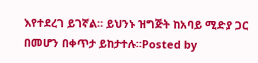እየተደረገ ይገኛል። ይህንኑ ዝግጅት ከአባይ ሚድያ ጋር በመሆን በቀጥታ ይከታተሉ።Posted by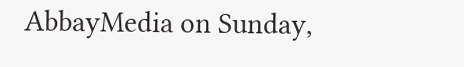AbbayMedia on Sunday,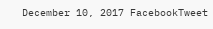December 10, 2017 FacebookTweet